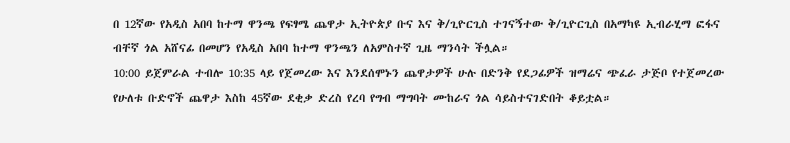በ 12ኛው የአዲስ አበባ ከተማ ዋንጫ የፍፃሜ ጨዋታ ኢትዮጵያ ቡና እና ቅ/ጊዮርጊስ ተገናኝተው ቅ/ጊዮርጊስ በአማካዩ ኢብራሂማ ፎፋና ብቸኛ ጎል አሸናፊ በመሆን የአዲስ አበባ ከተማ ዋንጫን ለአምስተኛ ጊዜ ማንሳት ችሏል።
10:00 ይጀምራል ተብሎ 10:35 ላይ የጀመረው እና እንደሰሞኑን ጨዋታዎች ሁሉ በድንቅ የደጋፊዎች ዝማሬና ጭፈራ ታጅቦ የተጀመረው የሁለቱ ቡድኖች ጨዋታ እስከ 45ኛው ደቂቃ ድረስ የረባ የግብ ማግባት ሙከራና ጎል ሳይስተናገድበት ቆይቷል።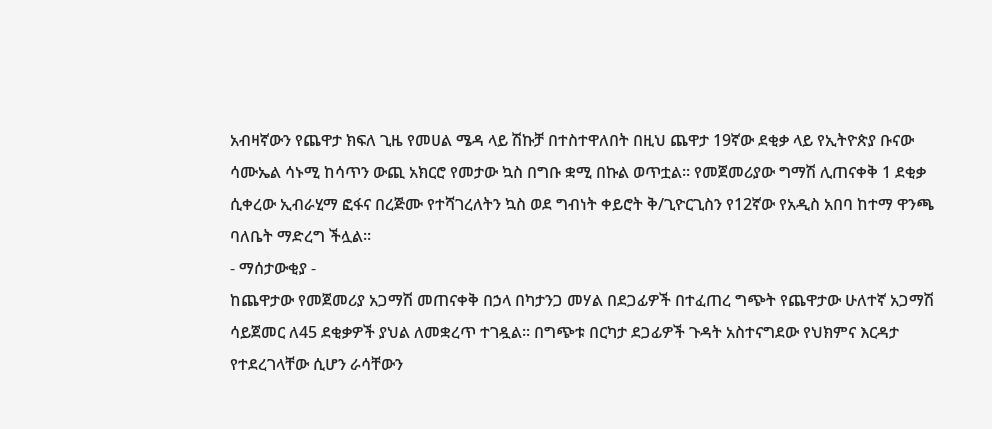አብዛኛውን የጨዋታ ክፍለ ጊዜ የመሀል ሜዳ ላይ ሽኩቻ በተስተዋለበት በዚህ ጨዋታ 19ኛው ደቂቃ ላይ የኢትዮጵያ ቡናው ሳሙኤል ሳኑሚ ከሳጥን ውጪ አክርሮ የመታው ኳስ በግቡ ቋሚ በኩል ወጥቷል። የመጀመሪያው ግማሽ ሊጠናቀቅ 1 ደቂቃ ሲቀረው ኢብራሂማ ፎፋና በረጅሙ የተሻገረለትን ኳስ ወደ ግብነት ቀይሮት ቅ/ጊዮርጊስን የ12ኛው የአዲስ አበባ ከተማ ዋንጫ ባለቤት ማድረግ ችሏል፡፡
- ማሰታውቂያ -
ከጨዋታው የመጀመሪያ አጋማሽ መጠናቀቅ በኃላ በካታንጋ መሃል በደጋፊዎች በተፈጠረ ግጭት የጨዋታው ሁለተኛ አጋማሽ ሳይጀመር ለ45 ደቂቃዎች ያህል ለመቋረጥ ተገዷል። በግጭቱ በርካታ ደጋፊዎች ጉዳት አስተናግደው የህክምና እርዳታ የተደረገላቸው ሲሆን ራሳቸውን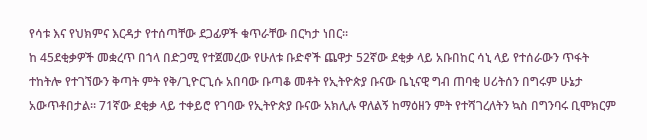የሳቱ እና የህክምና እርዳታ የተሰጣቸው ደጋፊዎች ቁጥራቸው በርካታ ነበር።
ከ 45ደቂቃዎች መቋረጥ በኀላ በድጋሚ የተጀመረው የሁለቱ ቡድኖች ጨዋታ 52ኛው ደቂቃ ላይ አቡበከር ሳኒ ላይ የተሰራውን ጥፋት ተከትሎ የተገኘውን ቅጣት ምት የቅ/ጊዮርጊሱ አበባው ቡጣቆ መቶት የኢትዮጵያ ቡናው ቤኒናዊ ግብ ጠባቂ ሀሪትሰን በግሩም ሁኔታ አውጥቶበታል። 71ኛው ደቂቃ ላይ ተቀይሮ የገባው የኢትዮጵያ ቡናው አክሊሉ ዋለልኝ ከማዕዘን ምት የተሻገረለትን ኳስ በግንባሩ ቢሞክርም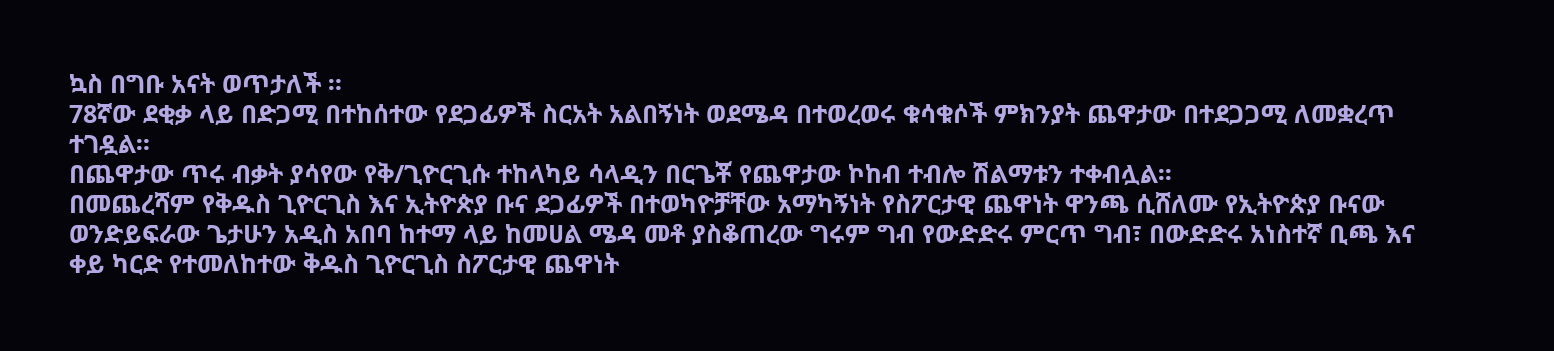ኳስ በግቡ አናት ወጥታለች ።
78ኛው ደቂቃ ላይ በድጋሚ በተከሰተው የደጋፊዎች ስርአት አልበኝነት ወደሜዳ በተወረወሩ ቁሳቁሶች ምክንያት ጨዋታው በተደጋጋሚ ለመቋረጥ ተገዷል።
በጨዋታው ጥሩ ብቃት ያሳየው የቅ/ጊዮርጊሱ ተከላካይ ሳላዲን በርጌቾ የጨዋታው ኮከብ ተብሎ ሽልማቱን ተቀብሏል፡፡
በመጨረሻም የቅዱስ ጊዮርጊስ እና ኢትዮጵያ ቡና ደጋፊዎች በተወካዮቻቸው አማካኝነት የስፖርታዊ ጨዋነት ዋንጫ ሲሸለሙ የኢትዮጵያ ቡናው ወንድይፍራው ጌታሁን አዲስ አበባ ከተማ ላይ ከመሀል ሜዳ መቶ ያስቆጠረው ግሩም ግብ የውድድሩ ምርጥ ግብ፣ በውድድሩ አነስተኛ ቢጫ እና ቀይ ካርድ የተመለከተው ቅዱስ ጊዮርጊስ ስፖርታዊ ጨዋነት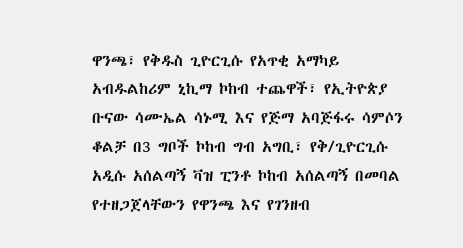ዋንጫ፣ የቅዱስ ጊዮርጊሱ የአጥቂ አማካይ አብዱልከሪም ኒኪማ ኮከብ ተጨዋች፣ የኢትዮጵያ ቡናው ሳሙኤል ሳኑሚ እና የጅማ አባጅፋሩ ሳምሶን ቆልቻ በ3 ግቦች ኮከብ ግብ አግቢ፣ የቅ/ጊዮርጊሱ አዲሱ አሰልጣኝ ቫዝ ፒንቶ ኮከብ አሰልጣኝ በመባል የተዘጋጀላቸውን የዋንጫ እና የገንዘብ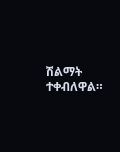ሽልማት ተቀብለዋል።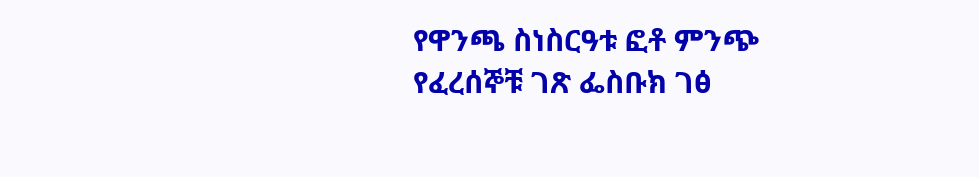የዋንጫ ስነስርዓቱ ፎቶ ምንጭ የፈረሰኞቹ ገጽ ፌስቡክ ገፅ